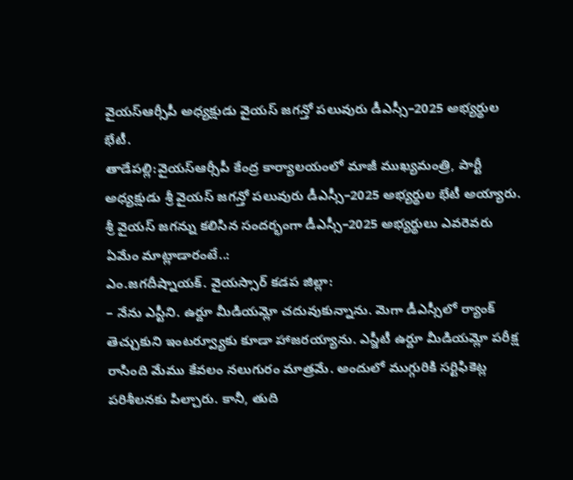వైయస్ఆర్సీపీ అధ్యక్షుడు వైయస్ జగన్తో పలువురు డీఎస్సీ–2025 అభ్యర్థుల భేటీ.
తాడేపల్లి:వైయస్ఆర్సీపీ కేంద్ర కార్యాలయంలో మాజీ ముఖ్యమంత్రి, పార్టీ అధ్యక్షుడు శ్రీ వైయస్ జగన్తో పలువురు డీఎస్సీ–2025 అభ్యర్థుల భేటీ అయ్యారు. శ్రీ వైయస్ జగన్ను కలిసిన సందర్భంగా డీఎస్సీ–2025 అభ్యర్థులు ఎవరెవరు ఏమేం మాట్లాడారంటే..:
ఎం.జగదీష్నాయక్. వైయస్సార్ కడప జిల్లా:
– నేను ఎస్టీని. ఉర్దూ మీడియమ్లో చదువుకున్నాను. మెగా డీఎస్సీలో ర్యాంక్ తెచ్చుకుని ఇంటర్వ్యూకు కూడా హాజరయ్యాను. ఎస్జీటీ ఉర్దూ మీడియమ్లో పరీక్ష రాసింది మేము కేవలం నలుగురం మాత్రమే. అందులో ముగ్గురికి సర్టిఫికెట్ల పరిశీలనకు పిల్చారు. కానీ, తుది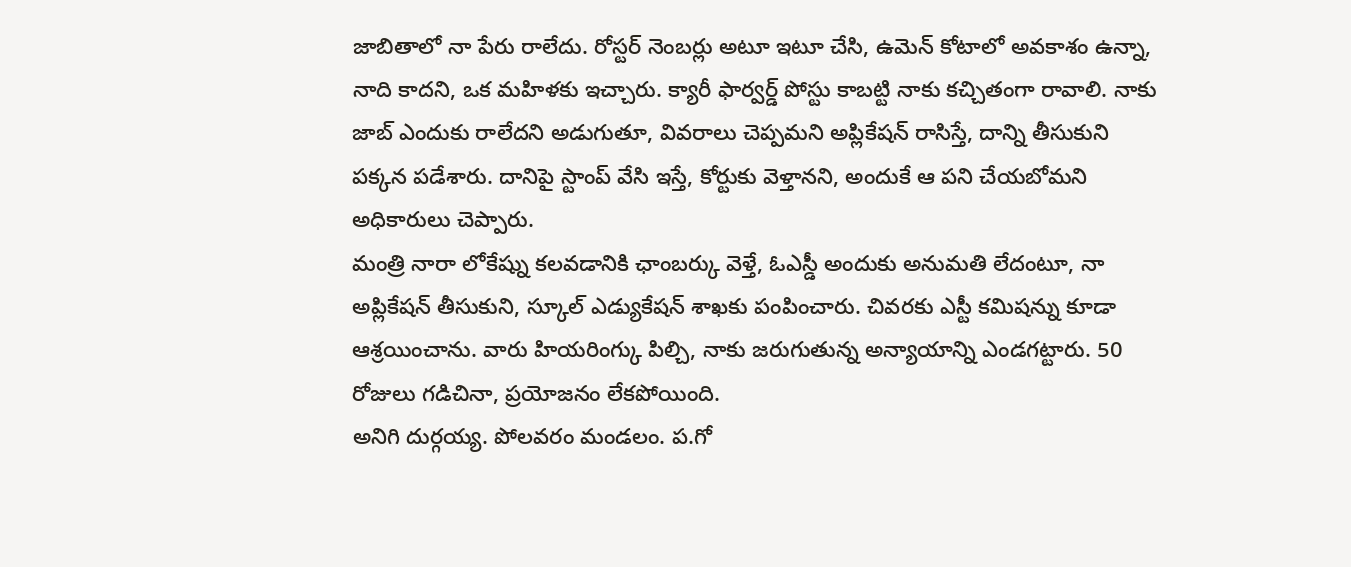జాబితాలో నా పేరు రాలేదు. రోస్టర్ నెంబర్లు అటూ ఇటూ చేసి, ఉమెన్ కోటాలో అవకాశం ఉన్నా, నాది కాదని, ఒక మహిళకు ఇచ్చారు. క్యారీ ఫార్వర్డ్ పోస్టు కాబట్టి నాకు కచ్చితంగా రావాలి. నాకు జాబ్ ఎందుకు రాలేదని అడుగుతూ, వివరాలు చెప్పమని అప్లికేషన్ రాసిస్తే, దాన్ని తీసుకుని పక్కన పడేశారు. దానిపై స్టాంప్ వేసి ఇస్తే, కోర్టుకు వెళ్తానని, అందుకే ఆ పని చేయబోమని అధికారులు చెప్పారు.
మంత్రి నారా లోకేష్ను కలవడానికి ఛాంబర్కు వెళ్తే, ఓఎస్డీ అందుకు అనుమతి లేదంటూ, నా అప్లికేషన్ తీసుకుని, స్కూల్ ఎడ్యుకేషన్ శాఖకు పంపించారు. చివరకు ఎస్టీ కమిషన్ను కూడా ఆశ్రయించాను. వారు హియరింగ్కు పిల్చి, నాకు జరుగుతున్న అన్యాయాన్ని ఎండగట్టారు. 50 రోజులు గడిచినా, ప్రయోజనం లేకపోయింది.
అనిగి దుర్గయ్య. పోలవరం మండలం. ప.గో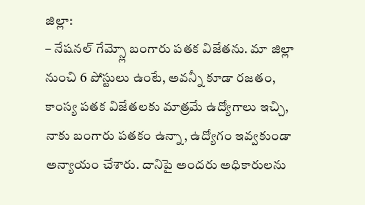జిల్లా:
– నేషనల్ గేమ్స్లో బంగారు పతక విజేతను. మా జిల్లా నుంచి 6 పోస్టులు ఉంటే, అవన్నీ కూడా రజతం, కాంస్య పతక విజేతలకు మాత్రమే ఉద్యోగాలు ఇచ్చి, నాకు బంగారు పతకం ఉన్నా, ఉద్యోగం ఇవ్వకుండా అన్యాయం చేశారు. దానిపై అందరు అధికారులను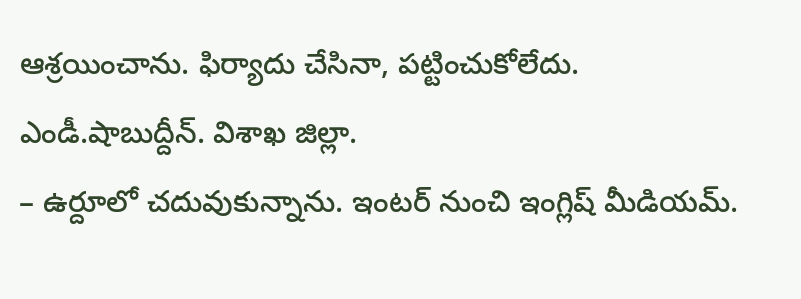ఆశ్రయించాను. ఫిర్యాదు చేసినా, పట్టించుకోలేదు.
ఎండీ.షాబుద్దీన్. విశాఖ జిల్లా.
– ఉర్దూలో చదువుకున్నాను. ఇంటర్ నుంచి ఇంగ్లిష్ మీడియమ్.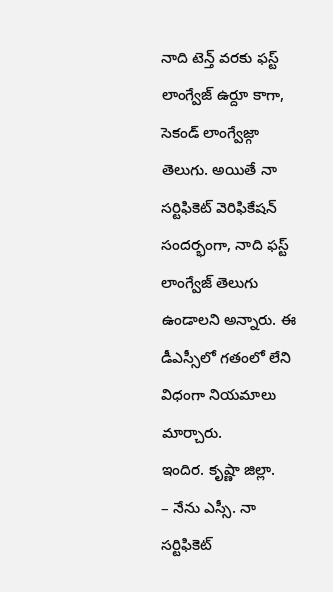నాది టెన్త్ వరకు ఫస్ట్ లాంగ్వేజ్ ఉర్దూ కాగా, సెకండ్ లాంగ్వేజ్గా తెలుగు. అయితే నా సర్టిఫికెట్ వెరిఫికేషన్ సందర్భంగా, నాది ఫస్ట్ లాంగ్వేజ్ తెలుగు ఉండాలని అన్నారు. ఈ డీఎస్సీలో గతంలో లేని విధంగా నియమాలు మార్చారు.
ఇందిర. కృష్ణా జిల్లా.
– నేను ఎస్సీ. నా సర్టిఫికెట్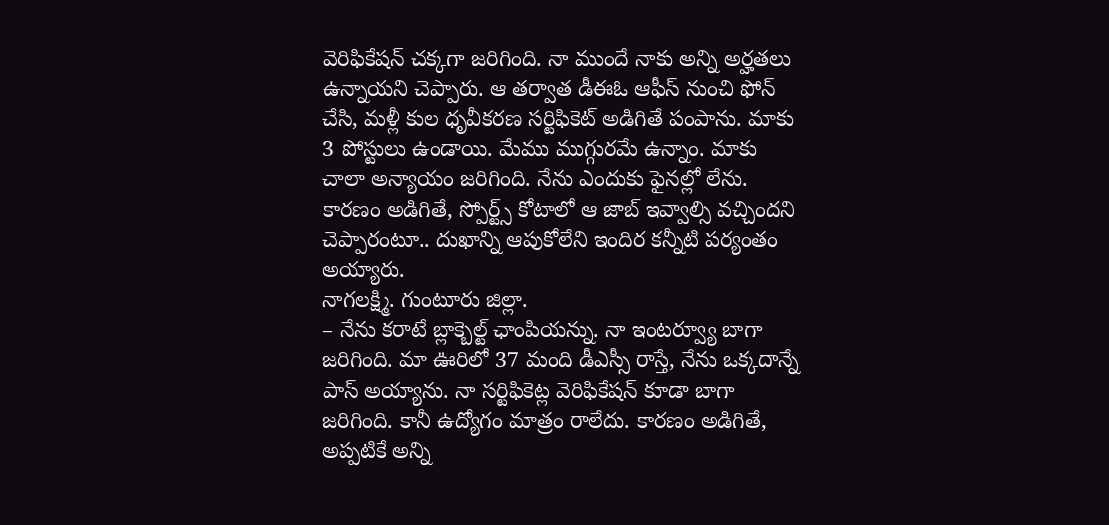వెరిఫికేషన్ చక్కగా జరిగింది. నా ముందే నాకు అన్ని అర్హతలు ఉన్నాయని చెప్పారు. ఆ తర్వాత డీఈఓ ఆఫీస్ నుంచి ఫోన్ చేసి, మళ్లీ కుల ధృవీకరణ సర్టిఫికెట్ అడిగితే పంపాను. మాకు 3 పోస్టులు ఉండాయి. మేము ముగ్గురమే ఉన్నాం. మాకు చాలా అన్యాయం జరిగింది. నేను ఎందుకు ఫైనల్లో లేను. కారణం అడిగితే, స్పోర్ట్స్ కోటాలో ఆ జాబ్ ఇవ్వాల్సి వచ్చిందని చెప్పారంటూ.. దుఖాన్ని ఆపుకోలేని ఇందిర కన్నీటి పర్యంతం అయ్యారు.
నాగలక్ష్మి. గుంటూరు జిల్లా.
– నేను కరాటే బ్లాక్బెల్ట్ ఛాంపియన్ను. నా ఇంటర్వ్యూ బాగా జరిగింది. మా ఊరిలో 37 మంది డీఎస్సీ రాస్తే, నేను ఒక్కదాన్నే పాస్ అయ్యాను. నా సర్టిఫికెట్ల వెరిఫికేషన్ కూడా బాగా జరిగింది. కానీ ఉద్యోగం మాత్రం రాలేదు. కారణం అడిగితే, అప్పటికే అన్ని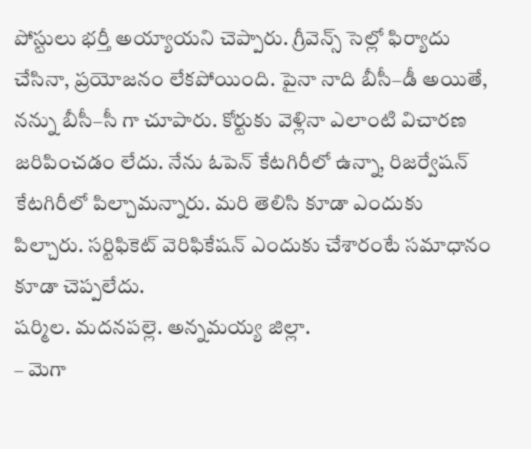పోస్టులు భర్తీ అయ్యాయని చెప్పారు. గ్రీవెన్స్ సెల్లో ఫిర్యాదు చేసినా, ప్రయోజనం లేకపోయింది. పైనా నాది బీసీ–డీ అయితే, నన్ను బీసీ–సీ గా చూపారు. కోర్టుకు వెళ్లినా ఎలాంటి విచారణ జరిపించడం లేదు. నేను ఓపెన్ కేటగిరీలో ఉన్నా, రిజర్వేషన్ కేటగిరీలో పిల్చామన్నారు. మరి తెలిసి కూడా ఎందుకు పిల్చారు. సర్టిఫికెట్ వెరిఫికేషన్ ఎందుకు చేశారంటే సమాధానం కూడా చెప్పలేదు.
షర్మిల. మదనపల్లె. అన్నమయ్య జిల్లా.
– మెగా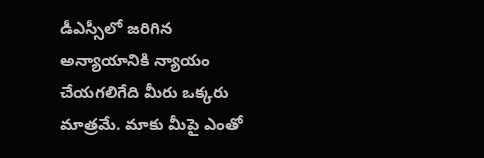డీఎస్సీలో జరిగిన అన్యాయానికి న్యాయం చేయగలిగేది మీరు ఒక్కరు మాత్రమే. మాకు మీపై ఎంతో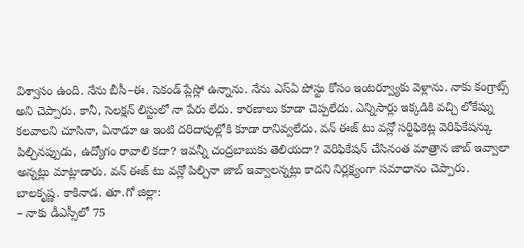విశ్వాసం ఉంది. నేను బీసీ–ఈ. సెకండ్ ప్లేస్లో ఉన్నాను. నేను ఎస్ఏ పోస్టు కోసం ఇంటర్వ్యూకు వెళ్లాను. నాకు కంగ్రాట్స్ అని చెప్పారు. కానీ, సెలక్షన్ లిస్టులో నా పేరు లేదు. కారణాలు కూడా చెప్పలేదు. ఎన్నిసార్లు ఇక్కడికి వచ్చి లోకేష్ను కలవాలని చూసినా, ఏనాడూ ఆ ఇంటి దరిదాపుల్లోకి కూడా రానివ్వలేదు. వన్ ఈజ్ టు వన్లో సర్టిఫికెట్ల వెరిఫికేషన్కు పిల్చినప్పుడు, ఉద్యోగం రావాలి కదా? ఇవన్నీ చంద్రబాబుకు తెలియదా? వెరిఫికేషన్ చేసినంత మాత్రాన జాబ్ ఇవ్వాలా అన్నట్లు మాట్లాడారు. వన్ ఈజ్ టు వన్లో పిల్చినా జాబ్ ఇవ్వాలన్నట్లు కాదని నిర్లక్ష్యంగా సమాధానం చెప్పారు.
బాలకృష్ణ. కాకినాడ. తూ.గో జిల్లా:
– నాకు డీఎస్సీలో 75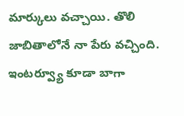మార్కులు వచ్చాయి. తొలి జాబితాలోనే నా పేరు వచ్చింది. ఇంటర్వ్యూ కూడా బాగా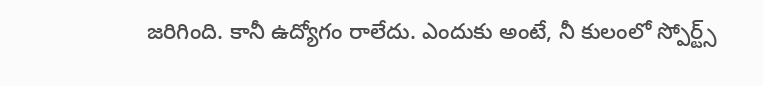జరిగింది. కానీ ఉద్యోగం రాలేదు. ఎందుకు అంటే, నీ కులంలో స్పోర్ట్స్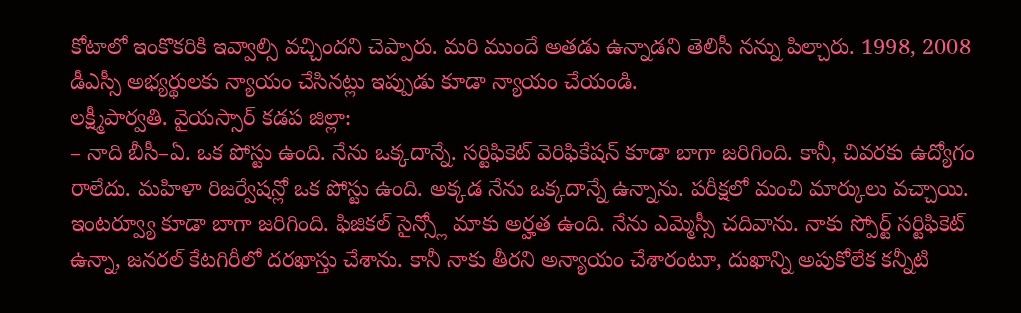కోటాలో ఇంకొకరికి ఇవ్వాల్సి వచ్చిందని చెప్పారు. మరి ముందే అతడు ఉన్నాడని తెలిసీ నన్ను పిల్చారు. 1998, 2008 డీఎస్సీ అభ్యర్థులకు న్యాయం చేసినట్లు ఇప్పుడు కూడా న్యాయం చేయండి.
లక్ష్మీపార్వతి. వైయస్సార్ కడప జిల్లా:
– నాది బీసీ–ఏ. ఒక పోస్టు ఉంది. నేను ఒక్కదాన్నే. సర్టిఫికెట్ వెరిఫికేషన్ కూడా బాగా జరిగింది. కానీ, చివరకు ఉద్యోగం రాలేదు. మహిళా రిజర్వేషన్లో ఒక పోస్టు ఉంది. అక్కడ నేను ఒక్కదాన్నే ఉన్నాను. పరీక్షలో మంచి మార్కులు వచ్చాయి. ఇంటర్వ్యూ కూడా బాగా జరిగింది. ఫిజికల్ సైన్స్లో మాకు అర్హత ఉంది. నేను ఎమ్మెస్సీ చదివాను. నాకు స్పోర్ట్ సర్టిఫికెట్ ఉన్నా, జనరల్ కేటగిరీలో దరఖాస్తు చేశాను. కానీ నాకు తీరని అన్యాయం చేశారంటూ, దుఖాన్ని అపుకోలేక కన్నీటి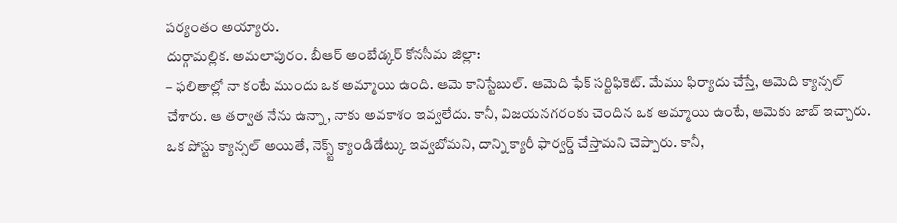పర్యంతం అయ్యారు.
దుర్గామల్లిక. అమలాపురం. బీఆర్ అంబేడ్కర్ కోనసీమ జిల్లా:
– ఫలితాల్లో నా కంటే ముందు ఒక అమ్మాయి ఉంది. ఆమె కానిస్టేబుల్. ఆమెది ఫేక్ సర్టిఫికెట్. మేము ఫిర్యాదు చేస్తే, ఆమెది క్యాన్సల్ చేశారు. ఆ తర్వాత నేను ఉన్నా, నాకు అవకాశం ఇవ్వలేదు. కానీ, విజయనగరంకు చెందిన ఒక అమ్మాయి ఉంటే, ఆమెకు జాబ్ ఇచ్చారు. ఒక పోస్టు క్యాన్సల్ అయితే, నెక్స్ట్ క్యాండిడేట్కు ఇవ్వబోమని, దాన్ని క్యారీ ఫార్వర్డ్ చేస్తామని చెప్పారు. కానీ,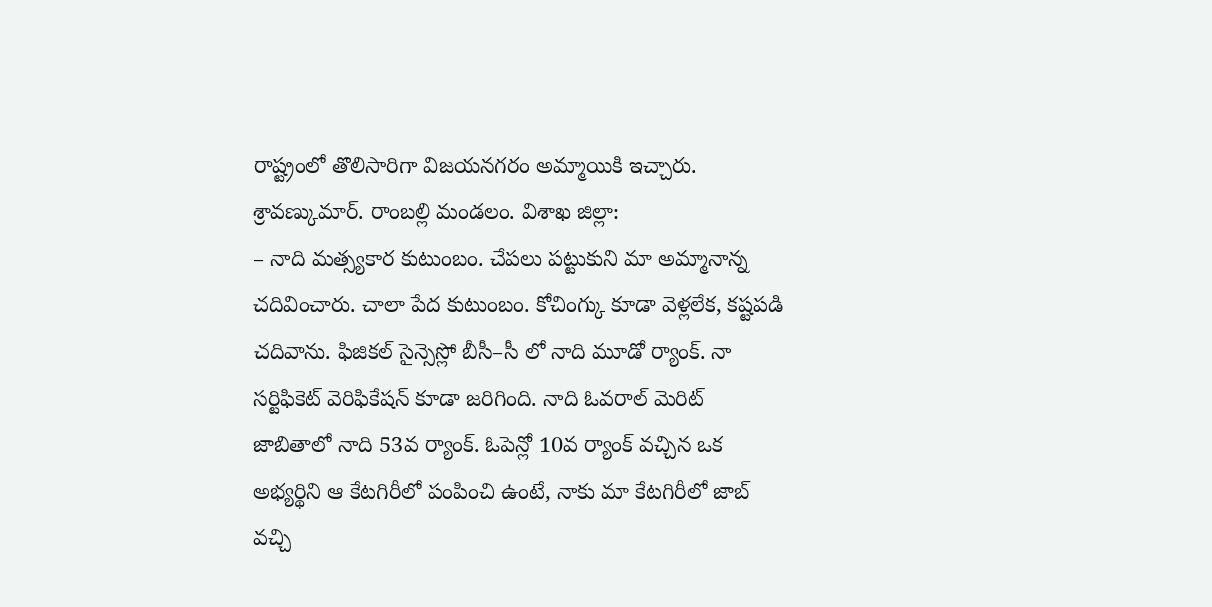రాష్ట్రంలో తొలిసారిగా విజయనగరం అమ్మాయికి ఇచ్చారు.
శ్రావణ్కుమార్. రాంబల్లి మండలం. విశాఖ జిల్లా:
– నాది మత్స్యకార కుటుంబం. చేపలు పట్టుకుని మా అమ్మానాన్న చదివించారు. చాలా పేద కుటుంబం. కోచింగ్కు కూడా వెళ్లలేక, కష్టపడి చదివాను. ఫిజికల్ సైన్సెస్లో బీసీ–సీ లో నాది మూడో ర్యాంక్. నా సర్టిఫికెట్ వెరిఫికేషన్ కూడా జరిగింది. నాది ఓవరాల్ మెరిట్ జాబితాలో నాది 53వ ర్యాంక్. ఓపెన్లో 10వ ర్యాంక్ వచ్చిన ఒక అభ్యర్థిని ఆ కేటగిరీలో పంపించి ఉంటే, నాకు మా కేటగిరీలో జాబ్ వచ్చి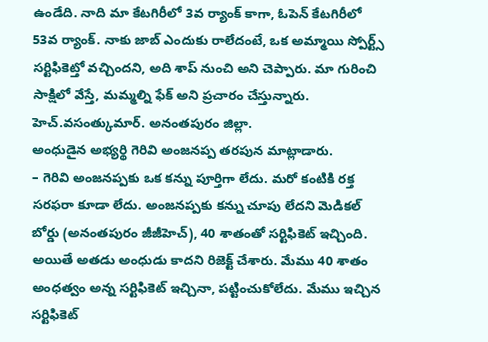ఉండేది. నాది మా కేటగిరీలో 3వ ర్యాంక్ కాగా, ఓపెన్ కేటగిరీలో 53వ ర్యాంక్. నాకు జాబ్ ఎందుకు రాలేదంటే, ఒక అమ్మాయి స్పోర్ట్స్ సర్టిఫికెట్తో వచ్చిందని, అది శాప్ నుంచి అని చెప్పారు. మా గురించి సాక్షిలో వేస్తే, మమ్మల్ని ఫేక్ అని ప్రచారం చేస్తున్నారు.
హెచ్.వసంత్కుమార్. అనంతపురం జిల్లా.
అంధుడైన అభ్యర్థి గెరివి అంజనప్ప తరపున మాట్లాడారు.
– గెరివి అంజనప్పకు ఒక కన్ను పూర్తిగా లేదు. మరో కంటికి రక్త సరఫరా కూడా లేదు. అంజనప్పకు కన్ను చూపు లేదని మెడికల్ బోర్డు (అనంతపురం జీజీహెచ్), 40 శాతంతో సర్టిఫికెట్ ఇచ్చింది. అయితే అతడు అంధుడు కాదని రిజెక్ట్ చేశారు. మేము 40 శాతం అంధత్వం అన్న సర్టిఫికెట్ ఇచ్చినా, పట్టించుకోలేదు. మేము ఇచ్చిన సర్టిఫికెట్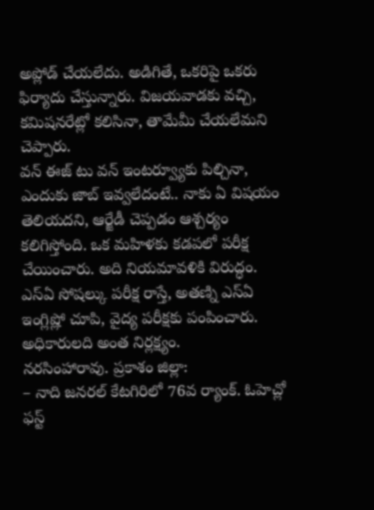అప్లోడ్ చేయలేదు. అడిగితే, ఒకరిపై ఒకరు ఫిర్యాదు చేస్తున్నారు. విజయవాడకు వచ్చి, కమిషనరేట్లో కలిసినా, తామేమీ చేయలేమని చెప్పారు.
వన్ ఈజ్ టు వన్ ఇంటర్వ్యూకు పిల్చినా, ఎందుకు జాబ్ ఇవ్వలేదంటే.. నాకు ఏ విషయం తెలియదని, ఆర్జేడీ చెప్పడం ఆశ్చర్యం కలిగిస్తోంది. ఒక మహిళకు కడపలో పరీక్ష చేయించారు. అది నియమావళికి విరుద్ధం.
ఎస్ఏ సోషల్కు పరీక్ష రాస్తే, అతణ్ని ఎస్ఏ ఇంగ్లిష్లో చూపి, వైద్య పరీక్షకు పంపించారు. అధికారులది అంత నిర్లక్ష్యం.
నరసింహారావు. ప్రకాశం జిల్లా:
– నాది జనరల్ కేటగిరిలో 76వ ర్యాంక్. ఓహెచ్లో ఫస్ట్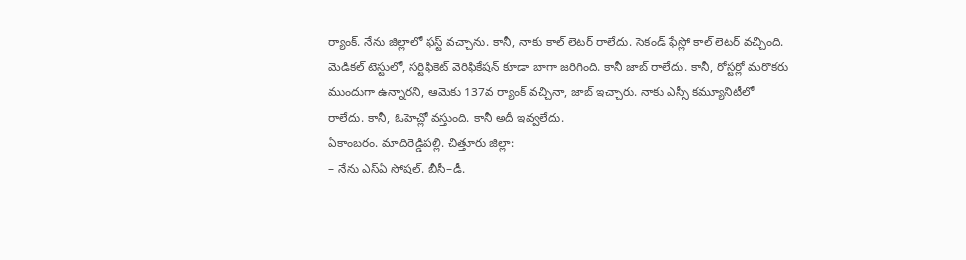ర్యాంక్. నేను జిల్లాలో ఫస్ట్ వచ్చాను. కానీ, నాకు కాల్ లెటర్ రాలేదు. సెకండ్ ఫేస్లో కాల్ లెటర్ వచ్చింది. మెడికల్ టెస్టులో, సర్టిఫికెట్ వెరిఫికేషన్ కూడా బాగా జరిగింది. కానీ జాబ్ రాలేదు. కానీ, రోస్టర్లో మరొకరు ముందుగా ఉన్నారని, ఆమెకు 137వ ర్యాంక్ వచ్చినా, జాబ్ ఇచ్చారు. నాకు ఎస్సీ కమ్యూనిటీలో రాలేదు. కానీ, ఓహెచ్లో వస్తుంది. కానీ అదీ ఇవ్వలేదు.
ఏకాంబరం. మాదిరెడ్డిపల్లి. చిత్తూరు జిల్లా:
– నేను ఎస్ఏ సోషల్. బీసీ–డీ.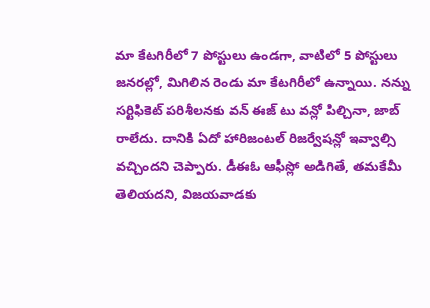మా కేటగిరీలో 7 పోస్టులు ఉండగా, వాటిలో 5 పోస్టులు జనరల్లో, మిగిలిన రెండు మా కేటగిరీలో ఉన్నాయి. నన్ను సర్టిఫికెట్ పరిశీలనకు వన్ ఈజ్ టు వన్లో పిల్చినా, జాబ్ రాలేదు. దానికి ఏదో హారిజంటల్ రిజర్వేషన్లో ఇవ్వాల్సి వచ్చిందని చెప్పారు. డీఈఓ ఆఫీస్లో అడిగితే, తమకేమీ తెలియదని, విజయవాడకు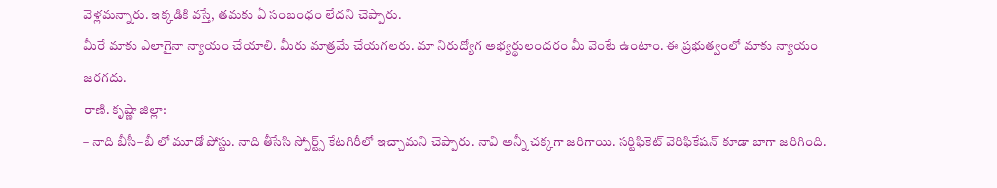వెళ్లమన్నారు. ఇక్కడికి వస్తే, తమకు ఏ సంబంధం లేదని చెప్పారు.
మీరే మాకు ఎలాగైనా న్యాయం చేయాలి. మీరు మాత్రమే చేయగలరు. మా నిరుద్యోగ అభ్యర్థులందరం మీ వెంటే ఉంటాం. ఈ ప్రభుత్వంలో మాకు న్యాయం జరగదు.
రాణి. కృష్ణా జిల్లా:
– నాది బీసీ–బీ లో మూడో పోస్టు. నాది తీసేసి స్పోర్ట్స్ కేటగిరీలో ఇచ్చామని చెప్పారు. నావి అన్నీ చక్కగా జరిగాయి. సర్టిఫికెట్ వెరిఫికేషన్ కూడా బాగా జరిగింది.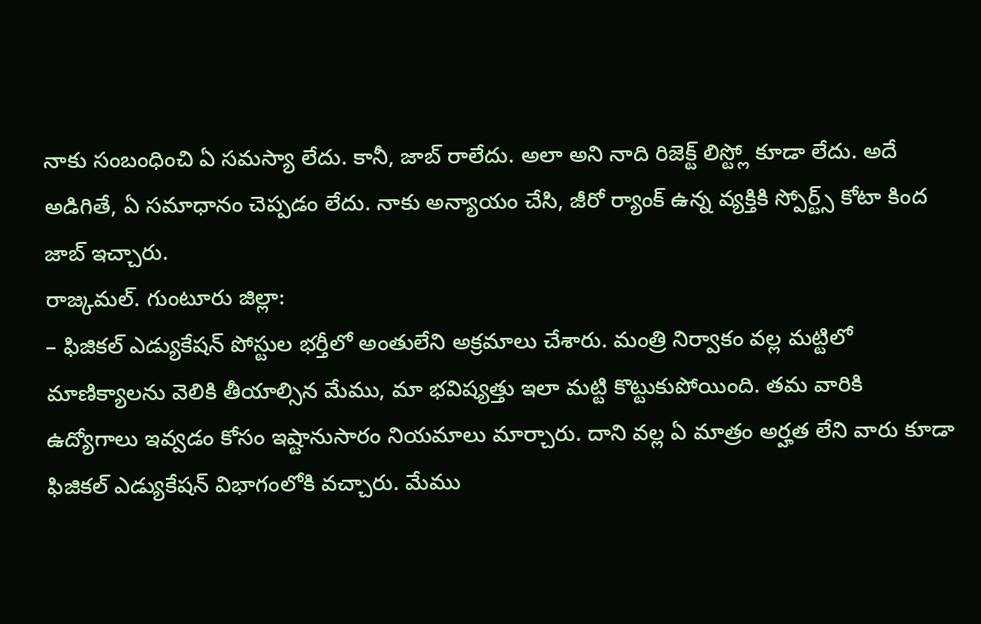నాకు సంబంధించి ఏ సమస్యా లేదు. కానీ, జాబ్ రాలేదు. అలా అని నాది రిజెక్ట్ లిస్ట్లో కూడా లేదు. అదే అడిగితే, ఏ సమాధానం చెప్పడం లేదు. నాకు అన్యాయం చేసి, జీరో ర్యాంక్ ఉన్న వ్యక్తికి స్పోర్ట్స్ కోటా కింద జాబ్ ఇచ్చారు.
రాజ్కమల్. గుంటూరు జిల్లా:
– ఫిజికల్ ఎడ్యుకేషన్ పోస్టుల భర్తీలో అంతులేని అక్రమాలు చేశారు. మంత్రి నిర్వాకం వల్ల మట్టిలో మాణిక్యాలను వెలికి తీయాల్సిన మేము, మా భవిష్యత్తు ఇలా మట్టి కొట్టుకుపోయింది. తమ వారికి ఉద్యోగాలు ఇవ్వడం కోసం ఇష్టానుసారం నియమాలు మార్చారు. దాని వల్ల ఏ మాత్రం అర్హత లేని వారు కూడా ఫిజికల్ ఎడ్యుకేషన్ విభాగంలోకి వచ్చారు. మేము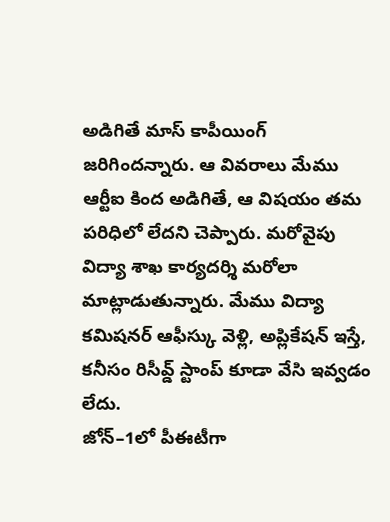అడిగితే మాస్ కాపీయింగ్ జరిగిందన్నారు. ఆ వివరాలు మేము ఆర్టీఐ కింద అడిగితే, ఆ విషయం తమ పరిధిలో లేదని చెప్పారు. మరోవైపు విద్యా శాఖ కార్యదర్శి మరోలా మాట్లాడుతున్నారు. మేము విద్యా కమిషనర్ ఆఫీస్కు వెళ్లి, అప్లికేషన్ ఇస్తే, కనీసం రిసీవ్డ్ స్టాంప్ కూడా వేసి ఇవ్వడం లేదు.
జోన్–1లో పీఈటీగా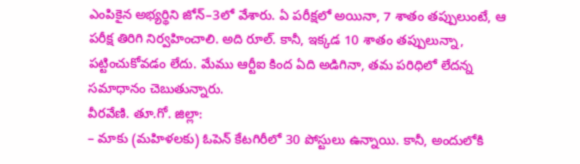ఎంపికైన అభ్యర్థిని జోన్–3లో వేశారు. ఏ పరీక్షలో అయినా, 7 శాతం తప్పులుంటే, ఆ పరీక్ష తిరిగి నిర్వహించాలి. అది రూల్. కానీ, ఇక్కడ 10 శాతం తప్పులున్నా, పట్టించుకోవడం లేదు. మేము ఆర్టీఐ కింద ఏది అడిగినా, తమ పరిధిలో లేదన్న సమాధానం చెబుతున్నారు.
వీరవేణి. తూ.గో. జిల్లా:
– మాకు (మహిళలకు) ఓపెన్ కేటగిరీలో 30 పోస్టులు ఉన్నాయి. కానీ, అందులోకి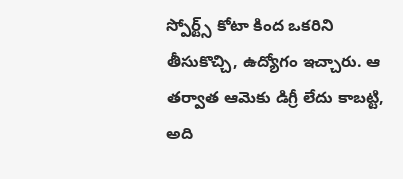స్పోర్ట్స్ కోటా కింద ఒకరిని తీసుకొచ్చి, ఉద్యోగం ఇచ్చారు. ఆ తర్వాత ఆమెకు డిగ్రీ లేదు కాబట్టి, అది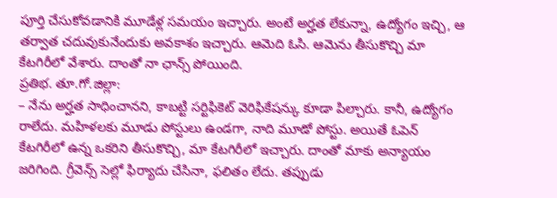పూర్తి చేసుకోవడానికి మూడేళ్ల సమయం ఇచ్చారు. అంటే అర్హత లేకున్నా, ఉద్యోగం ఇచ్చి, ఆ తర్వాత చదువుకునేందుకు అవకాశం ఇచ్చారు. ఆమెది ఓసి. ఆమెను తీసుకొచ్చి మా కేటగిరీలో వేశారు. దాంతో నా ఛాన్స్ పోయింది.
ప్రతిభ. తూ.గో.జిల్లా:
– నేను అర్హత సాధించానని, కాబట్టి సర్టిఫికెట్ వెరిఫికేషన్కు కూడా పిల్చారు. కానీ, ఉద్యోగం రాలేదు. మహిళలకు మూడు పోస్టులు ఉండగా, నాది మూడో పోస్టు. అయితే ఓపెన్ కేటగిరీలో ఉన్న ఒకరిని తీసుకొచ్చి, మా కేటగిరీలో ఇచ్చారు. దాంతో మాకు అన్యాయం జరిగింది. గ్రీవెన్స్ సెల్లో ఫిర్యాదు చేసినా, ఫలితం లేదు. తప్పుడు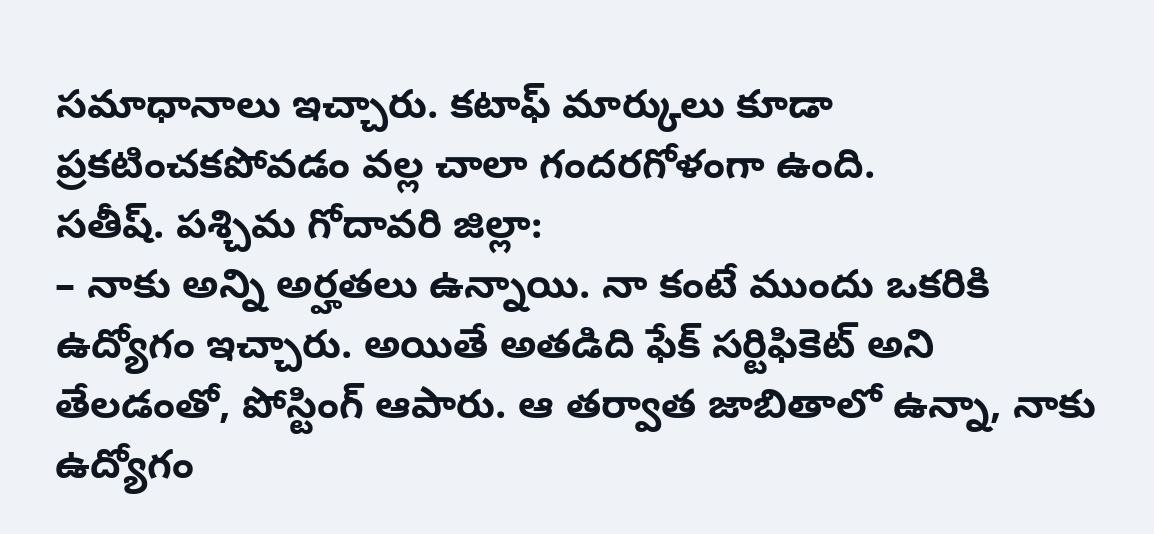సమాధానాలు ఇచ్చారు. కటాఫ్ మార్కులు కూడా ప్రకటించకపోవడం వల్ల చాలా గందరగోళంగా ఉంది.
సతీష్. పశ్చిమ గోదావరి జిల్లా:
– నాకు అన్ని అర్హతలు ఉన్నాయి. నా కంటే ముందు ఒకరికి ఉద్యోగం ఇచ్చారు. అయితే అతడిది ఫేక్ సర్టిఫికెట్ అని తేలడంతో, పోస్టింగ్ ఆపారు. ఆ తర్వాత జాబితాలో ఉన్నా, నాకు ఉద్యోగం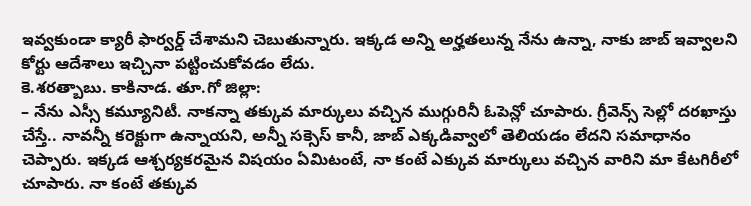ఇవ్వకుండా క్యారీ ఫార్వర్డ్ చేశామని చెబుతున్నారు. ఇక్కడ అన్ని అర్హతలున్న నేను ఉన్నా, నాకు జాబ్ ఇవ్వాలని కోర్టు ఆదేశాలు ఇచ్చినా పట్టించుకోవడం లేదు.
కె.శరత్బాబు. కాకినాడ. తూ.గో జిల్లా:
– నేను ఎస్సీ కమ్యూనిటీ. నాకన్నా తక్కువ మార్కులు వచ్చిన ముగ్గురినీ ఓపెన్లో చూపారు. గ్రీవెన్స్ సెల్లో దరఖాస్తు చేస్తే.. నావన్నీ కరెక్టుగా ఉన్నాయని, అన్నీ సక్సెస్ కానీ, జాబ్ ఎక్కడివ్వాలో తెలియడం లేదని సమాధానం చెప్పారు. ఇక్కడ ఆశ్చర్యకరమైన విషయం ఏమిటంటే, నా కంటే ఎక్కువ మార్కులు వచ్చిన వారిని మా కేటగిరీలో చూపారు. నా కంటే తక్కువ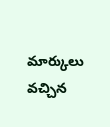మార్కులు వచ్చిన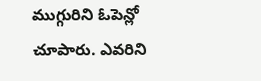ముగ్గురిని ఓపెన్లో చూపారు. ఎవరిని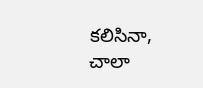కలిసినా, చాలా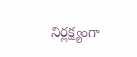నిర్లక్ష్యంగా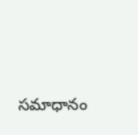సమాధానం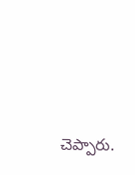చెప్పారు.